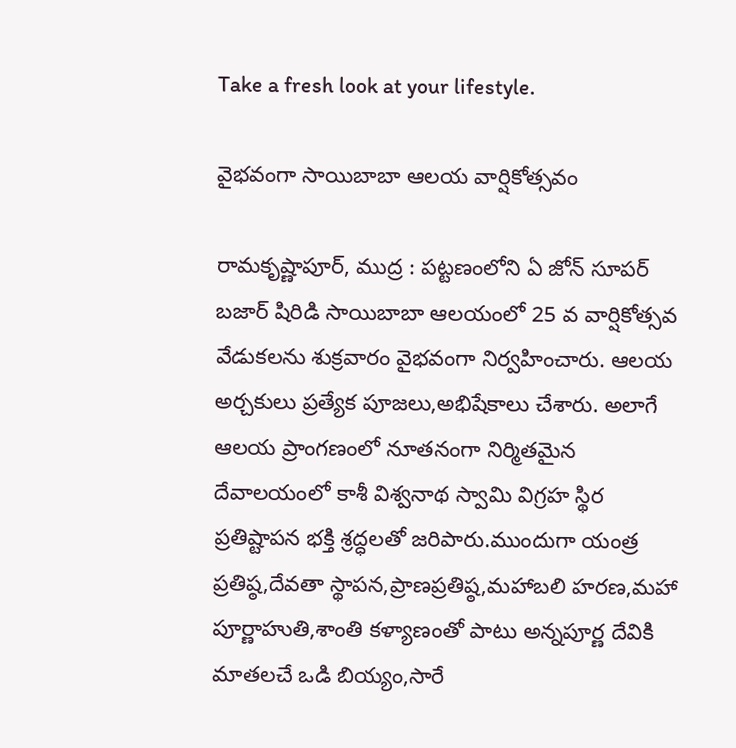Take a fresh look at your lifestyle.

వైభవంగా సాయిబాబా ఆలయ వార్షికోత్సవం

రామకృష్ణాపూర్, ముద్ర : పట్టణంలోని ఏ జోన్ సూపర్ బజార్ షిరిడి సాయిబాబా ఆలయంలో 25 వ వార్షికోత్సవ వేడుకలను శుక్రవారం వైభవంగా నిర్వహించారు. ఆలయ అర్చకులు ప్రత్యేక పూజలు,అభిషేకాలు చేశారు. అలాగే ఆలయ ప్రాంగణంలో నూతనంగా నిర్మితమైన దేవాలయంలో కాశీ విశ్వనాథ స్వామి విగ్రహ స్థిర ప్రతిష్టాపన భక్తి శ్రద్ధలతో జరిపారు.ముందుగా యంత్ర ప్రతిష్ఠ,దేవతా స్థాపన,ప్రాణప్రతిష్ఠ,మహాబలి హరణ,మహా పూర్ణాహుతి,శాంతి కళ్యాణంతో పాటు అన్నపూర్ణ దేవికి మాతలచే ఒడి బియ్యం,సారే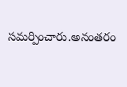సమర్పించారు.అనంతరం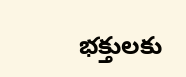భక్తులకు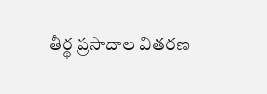తీర్థ ప్రసాదాల వితరణ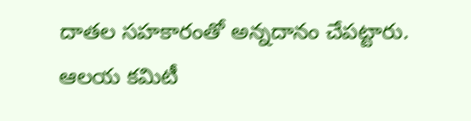దాతల సహకారంతో అన్నదానం చేపట్టారు. ఆలయ కమిటీ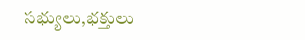సభ్యులు,భక్తులు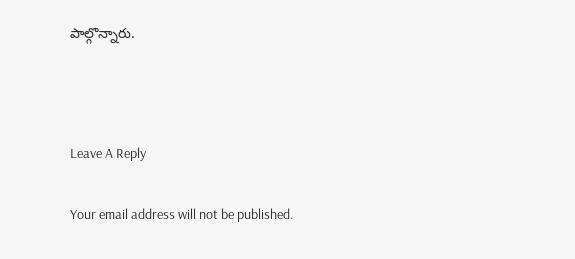పాల్గొన్నారు.



Leave A Reply

Your email address will not be published.